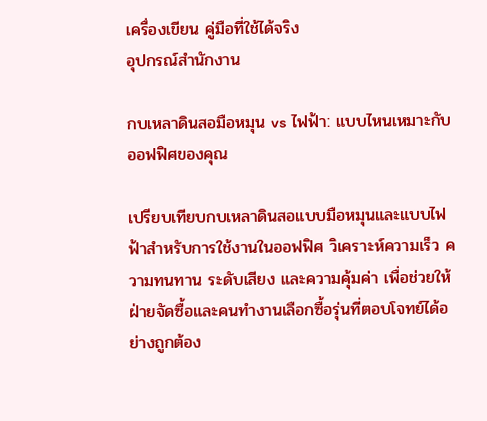เครื่องเขียน คู่มือที่ใช้ได้จริง
อุปกรณ์สำนักงาน

กบเหลาดินสอมือหมุน vs ไฟฟ้า: แบบไหนเหมาะกับออฟฟิศของคุณ

เปรียบเทียบกบเหลาดินสอแบบมือหมุนและแบบไฟฟ้าสำหรับการใช้งานในออฟฟิศ วิเคราะห์ความเร็ว ความทนทาน ระดับเสียง และความคุ้มค่า เพื่อช่วยให้ฝ่ายจัดซื้อและคนทำงานเลือกซื้อรุ่นที่ตอบโจทย์ได้อย่างถูกต้อง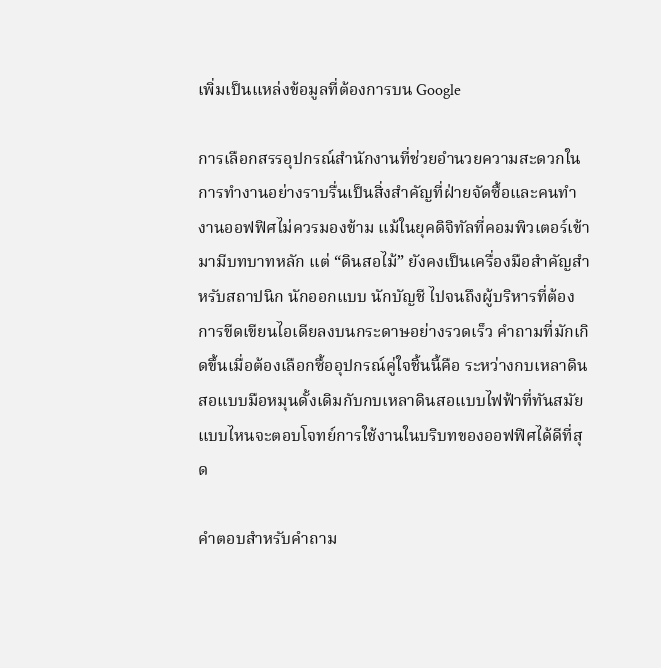เพิ่มเป็นแหล่งข้อมูลที่ต้องการบน Google

การเลือกสรรอุปกรณ์สำนักงานที่ช่วยอำนวยความสะดวกในการทำงานอย่างราบรื่นเป็นสิ่งสำคัญที่ฝ่ายจัดซื้อและคนทำงานออฟฟิศไม่ควรมองข้าม แม้ในยุคดิจิทัลที่คอมพิวเตอร์เข้ามามีบทบาทหลัก แต่ “ดินสอไม้” ยังคงเป็นเครื่องมือสำคัญสำหรับสถาปนิก นักออกแบบ นักบัญชี ไปจนถึงผู้บริหารที่ต้องการขีดเขียนไอเดียลงบนกระดาษอย่างรวดเร็ว คำถามที่มักเกิดขึ้นเมื่อต้องเลือกซื้ออุปกรณ์คู่ใจชิ้นนี้คือ ระหว่างกบเหลาดินสอแบบมือหมุนดั้งเดิมกับกบเหลาดินสอแบบไฟฟ้าที่ทันสมัย แบบไหนจะตอบโจทย์การใช้งานในบริบทของออฟฟิศได้ดีที่สุด

คำตอบสำหรับคำถาม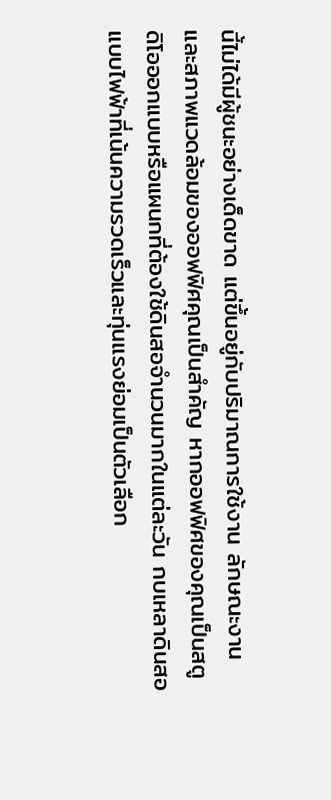นี้ไม่ได้มีผู้ชนะอย่างเด็ดขาด แต่ขึ้นอยู่กับปริมาณการใช้งาน ลักษณะงาน และสภาพแวดล้อมของออฟฟิศคุณเป็นสำคัญ หากออฟฟิศของคุณเป็นสตูดิโอออกแบบหรือแผนกที่ต้องใช้ดินสอจำนวนมากในแต่ละวัน กบเหลาดินสอแบบไฟฟ้าที่เน้นความรวดเร็วและทุ่นแรงย่อมเป็นตัวเลือก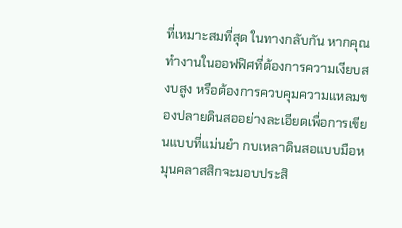ที่เหมาะสมที่สุด ในทางกลับกัน หากคุณทำงานในออฟฟิศที่ต้องการความเงียบสงบสูง หรือต้องการควบคุมความแหลมของปลายดินสออย่างละเอียดเพื่อการเขียนแบบที่แม่นยำ กบเหลาดินสอแบบมือหมุนคลาสสิกจะมอบประสิ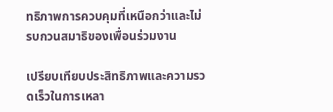ทธิภาพการควบคุมที่เหนือกว่าและไม่รบกวนสมาธิของเพื่อนร่วมงาน

เปรียบเทียบประสิทธิภาพและความรวดเร็วในการเหลา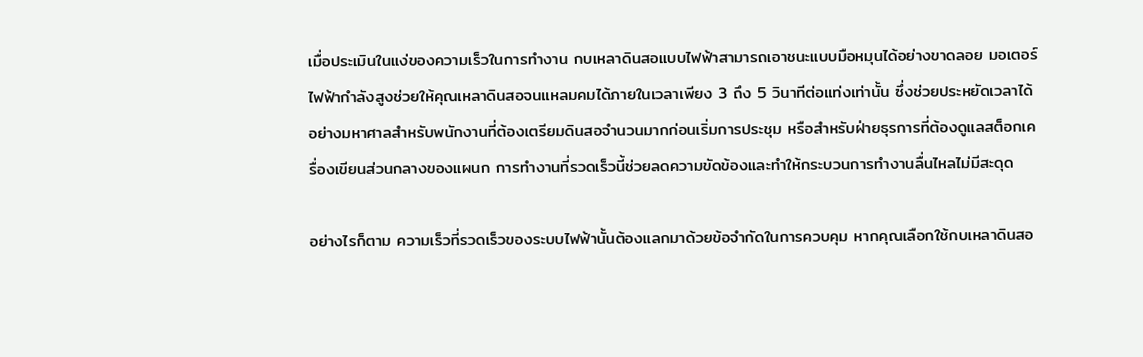เมื่อประเมินในแง่ของความเร็วในการทำงาน กบเหลาดินสอแบบไฟฟ้าสามารถเอาชนะแบบมือหมุนได้อย่างขาดลอย มอเตอร์ไฟฟ้ากำลังสูงช่วยให้คุณเหลาดินสอจนแหลมคมได้ภายในเวลาเพียง 3 ถึง 5 วินาทีต่อแท่งเท่านั้น ซึ่งช่วยประหยัดเวลาได้อย่างมหาศาลสำหรับพนักงานที่ต้องเตรียมดินสอจำนวนมากก่อนเริ่มการประชุม หรือสำหรับฝ่ายธุรการที่ต้องดูแลสต็อกเครื่องเขียนส่วนกลางของแผนก การทำงานที่รวดเร็วนี้ช่วยลดความขัดข้องและทำให้กระบวนการทำงานลื่นไหลไม่มีสะดุด

อย่างไรก็ตาม ความเร็วที่รวดเร็วของระบบไฟฟ้านั้นต้องแลกมาด้วยข้อจำกัดในการควบคุม หากคุณเลือกใช้กบเหลาดินสอ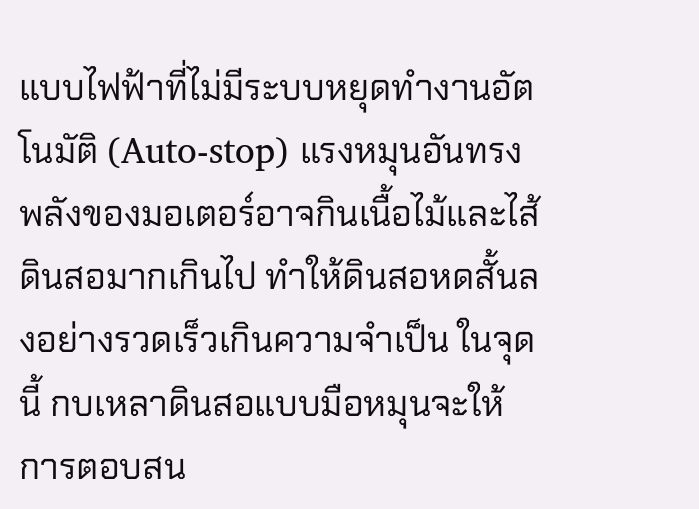แบบไฟฟ้าที่ไม่มีระบบหยุดทำงานอัตโนมัติ (Auto-stop) แรงหมุนอันทรงพลังของมอเตอร์อาจกินเนื้อไม้และไส้ดินสอมากเกินไป ทำให้ดินสอหดสั้นลงอย่างรวดเร็วเกินความจำเป็น ในจุดนี้ กบเหลาดินสอแบบมือหมุนจะให้การตอบสน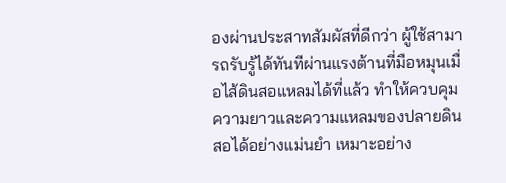องผ่านประสาทสัมผัสที่ดีกว่า ผู้ใช้สามารถรับรู้ได้ทันทีผ่านแรงต้านที่มือหมุนเมื่อไส้ดินสอแหลมได้ที่แล้ว ทำให้ควบคุมความยาวและความแหลมของปลายดินสอได้อย่างแม่นยำ เหมาะอย่าง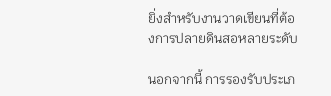ยิ่งสำหรับงานวาดเขียนที่ต้องการปลายดินสอหลายระดับ

นอกจากนี้ การรองรับประเภ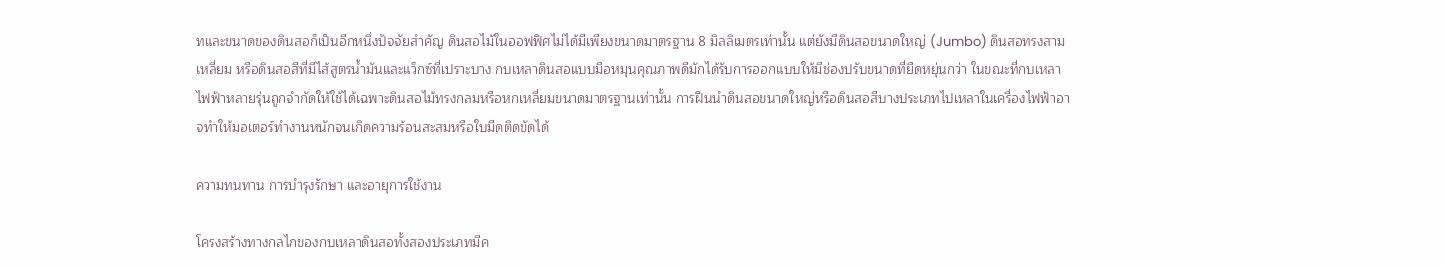ทและขนาดของดินสอก็เป็นอีกหนึ่งปัจจัยสำคัญ ดินสอไม้ในออฟฟิศไม่ได้มีเพียงขนาดมาตรฐาน 8 มิลลิเมตรเท่านั้น แต่ยังมีดินสอขนาดใหญ่ (Jumbo) ดินสอทรงสามเหลี่ยม หรือดินสอสีที่มีไส้สูตรน้ำมันและแว็กซ์ที่เปราะบาง กบเหลาดินสอแบบมือหมุนคุณภาพดีมักได้รับการออกแบบให้มีช่องปรับขนาดที่ยืดหยุ่นกว่า ในขณะที่กบเหลาไฟฟ้าหลายรุ่นถูกจำกัดให้ใช้ได้เฉพาะดินสอไม้ทรงกลมหรือหกเหลี่ยมขนาดมาตรฐานเท่านั้น การฝืนนำดินสอขนาดใหญ่หรือดินสอสีบางประเภทไปเหลาในเครื่องไฟฟ้าอาจทำให้มอเตอร์ทำงานหนักจนเกิดความร้อนสะสมหรือใบมีดติดขัดได้

ความทนทาน การบำรุงรักษา และอายุการใช้งาน

โครงสร้างทางกลไกของกบเหลาดินสอทั้งสองประเภทมีค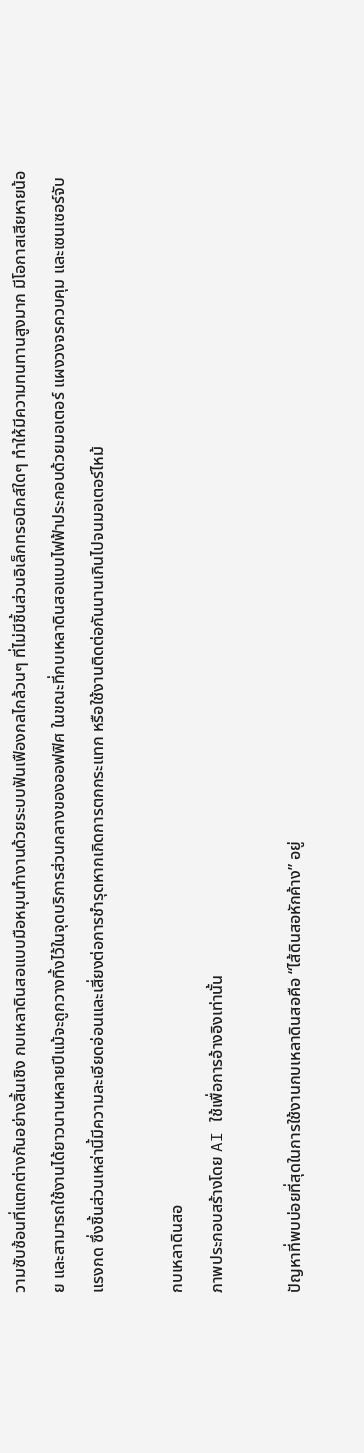วามซับซ้อนที่แตกต่างกันอย่างสิ้นเชิง กบเหลาดินสอแบบมือหมุนทำงานด้วยระบบฟันเฟืองกลไกล้วนๆ ที่ไม่มีชิ้นส่วนอิเล็กทรอนิกส์ใดๆ ทำให้มีความทนทานสูงมาก มีโอกาสเสียหายน้อย และสามารถใช้งานได้ยาวนานหลายปีแม้จะถูกวางทิ้งไว้ในจุดบริการส่วนกลางของออฟฟิศ ในขณะที่กบเหลาดินสอแบบไฟฟ้าประกอบด้วยมอเตอร์ แผงวงจรควบคุม และเซนเซอร์จับแรงกด ซึ่งชิ้นส่วนเหล่านี้มีความละเอียดอ่อนและเสี่ยงต่อการชำรุดหากเกิดการตกกระแทก หรือใช้งานติดต่อกันนานเกินไปจนมอเตอร์ไหม้

กบเหลาดินสอ
ภาพประกอบสร้างโดย AI ใช้เพื่อการอ้างอิงเท่านั้น

ปัญหาที่พบบ่อยที่สุดในการใช้งานกบเหลาดินสอคือ “ไส้ดินสอหักค้าง” อยู่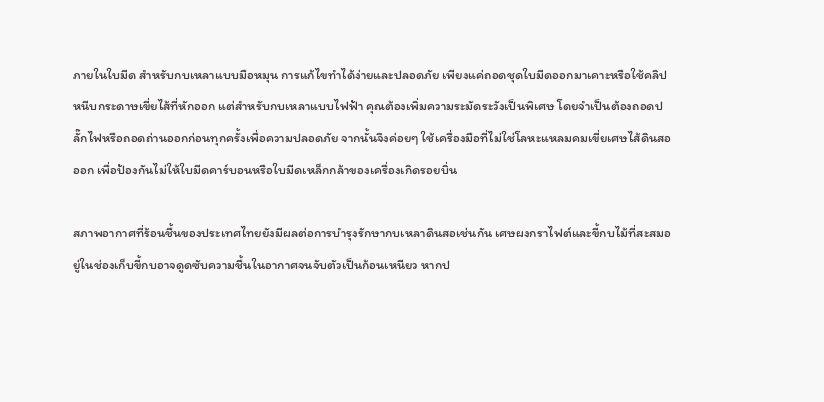ภายในใบมีด สำหรับกบเหลาแบบมือหมุน การแก้ไขทำได้ง่ายและปลอดภัย เพียงแค่ถอดชุดใบมีดออกมาเคาะหรือใช้คลิปหนีบกระดาษเขี่ยไส้ที่หักออก แต่สำหรับกบเหลาแบบไฟฟ้า คุณต้องเพิ่มความระมัดระวังเป็นพิเศษ โดยจำเป็นต้องถอดปลั๊กไฟหรือถอดถ่านออกก่อนทุกครั้งเพื่อความปลอดภัย จากนั้นจึงค่อยๆ ใช้เครื่องมือที่ไม่ใช่โลหะแหลมคมเขี่ยเศษไส้ดินสอออก เพื่อป้องกันไม่ให้ใบมีดคาร์บอนหรือใบมีดเหล็กกล้าของเครื่องเกิดรอยบิ่น

สภาพอากาศที่ร้อนชื้นของประเทศไทยยังมีผลต่อการบำรุงรักษากบเหลาดินสอเช่นกัน เศษผงกราไฟต์และขี้กบไม้ที่สะสมอยู่ในช่องเก็บขี้กบอาจดูดซับความชื้นในอากาศจนจับตัวเป็นก้อนเหนียว หากป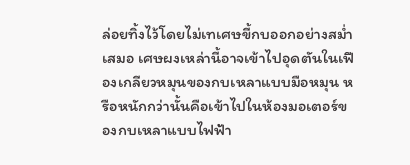ล่อยทิ้งไว้โดยไม่เทเศษขี้กบออกอย่างสม่ำเสมอ เศษผงเหล่านี้อาจเข้าไปอุดตันในเฟืองเกลียวหมุนของกบเหลาแบบมือหมุน หรือหนักกว่านั้นคือเข้าไปในห้องมอเตอร์ของกบเหลาแบบไฟฟ้า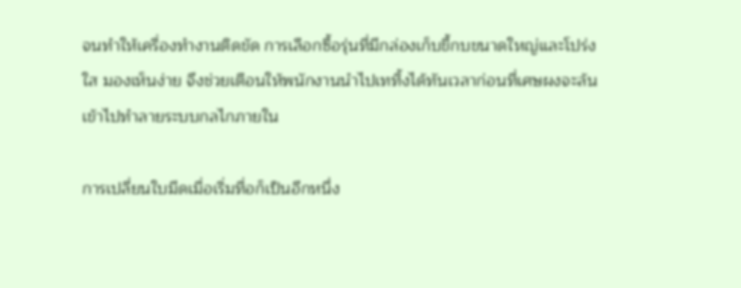จนทำให้เครื่องทำงานติดขัด การเลือกซื้อรุ่นที่มีกล่องเก็บขี้กบขนาดใหญ่และโปร่งใส มองเห็นง่าย จึงช่วยเตือนให้พนักงานนำไปเททิ้งได้ทันเวลาก่อนที่เศษผงจะล้นเข้าไปทำลายระบบกลไกภายใน

การเปลี่ยนใบมีดเมื่อเริ่มทื่อก็เป็นอีกหนึ่ง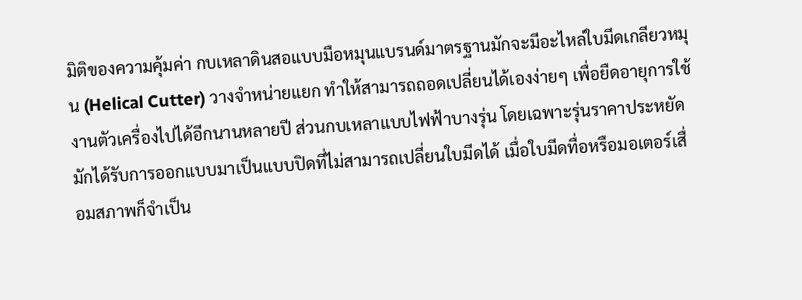มิติของความคุ้มค่า กบเหลาดินสอแบบมือหมุนแบรนด์มาตรฐานมักจะมีอะไหล่ใบมีดเกลียวหมุน (Helical Cutter) วางจำหน่ายแยก ทำให้สามารถถอดเปลี่ยนได้เองง่ายๆ เพื่อยืดอายุการใช้งานตัวเครื่องไปได้อีกนานหลายปี ส่วนกบเหลาแบบไฟฟ้าบางรุ่น โดยเฉพาะรุ่นราคาประหยัด มักได้รับการออกแบบมาเป็นแบบปิดที่ไม่สามารถเปลี่ยนใบมีดได้ เมื่อใบมีดทื่อหรือมอเตอร์เสื่อมสภาพก็จำเป็น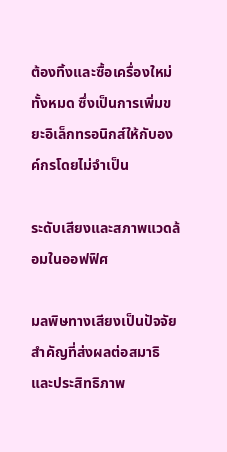ต้องทิ้งและซื้อเครื่องใหม่ทั้งหมด ซึ่งเป็นการเพิ่มขยะอิเล็กทรอนิกส์ให้กับองค์กรโดยไม่จำเป็น

ระดับเสียงและสภาพแวดล้อมในออฟฟิศ

มลพิษทางเสียงเป็นปัจจัยสำคัญที่ส่งผลต่อสมาธิและประสิทธิภาพ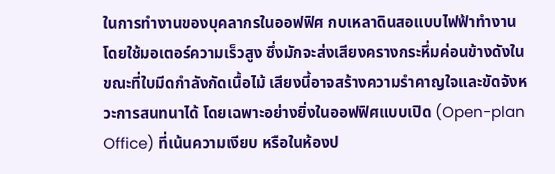ในการทำงานของบุคลากรในออฟฟิศ กบเหลาดินสอแบบไฟฟ้าทำงานโดยใช้มอเตอร์ความเร็วสูง ซึ่งมักจะส่งเสียงครางกระหึ่มค่อนข้างดังในขณะที่ใบมีดกำลังกัดเนื้อไม้ เสียงนี้อาจสร้างความรำคาญใจและขัดจังหวะการสนทนาได้ โดยเฉพาะอย่างยิ่งในออฟฟิศแบบเปิด (Open-plan Office) ที่เน้นความเงียบ หรือในห้องป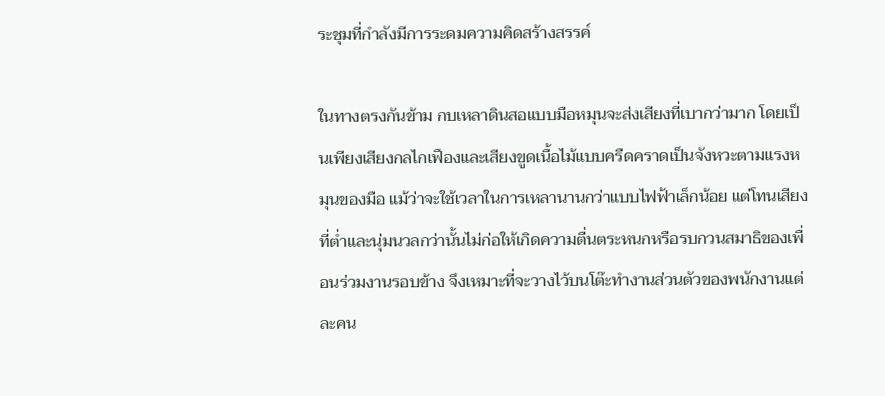ระชุมที่กำลังมีการระดมความคิดสร้างสรรค์

ในทางตรงกันข้าม กบเหลาดินสอแบบมือหมุนจะส่งเสียงที่เบากว่ามาก โดยเป็นเพียงเสียงกลไกเฟืองและเสียงขูดเนื้อไม้แบบครืดคราดเป็นจังหวะตามแรงหมุนของมือ แม้ว่าจะใช้เวลาในการเหลานานกว่าแบบไฟฟ้าเล็กน้อย แต่โทนเสียงที่ต่ำและนุ่มนวลกว่านั้นไม่ก่อให้เกิดความตื่นตระหนกหรือรบกวนสมาธิของเพื่อนร่วมงานรอบข้าง จึงเหมาะที่จะวางไว้บนโต๊ะทำงานส่วนตัวของพนักงานแต่ละคน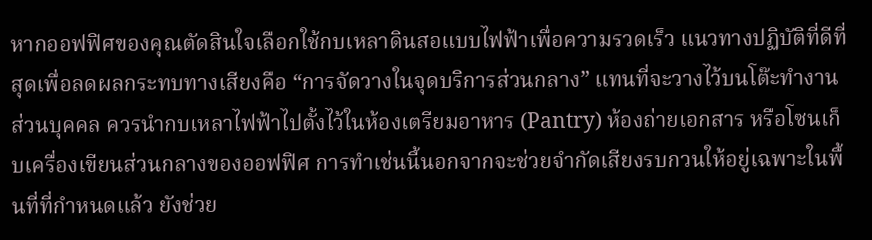หากออฟฟิศของคุณตัดสินใจเลือกใช้กบเหลาดินสอแบบไฟฟ้าเพื่อความรวดเร็ว แนวทางปฏิบัติที่ดีที่สุดเพื่อลดผลกระทบทางเสียงคือ “การจัดวางในจุดบริการส่วนกลาง” แทนที่จะวางไว้บนโต๊ะทำงานส่วนบุคคล ควรนำกบเหลาไฟฟ้าไปตั้งไว้ในห้องเตรียมอาหาร (Pantry) ห้องถ่ายเอกสาร หรือโซนเก็บเครื่องเขียนส่วนกลางของออฟฟิศ การทำเช่นนี้นอกจากจะช่วยจำกัดเสียงรบกวนให้อยู่เฉพาะในพื้นที่ที่กำหนดแล้ว ยังช่วย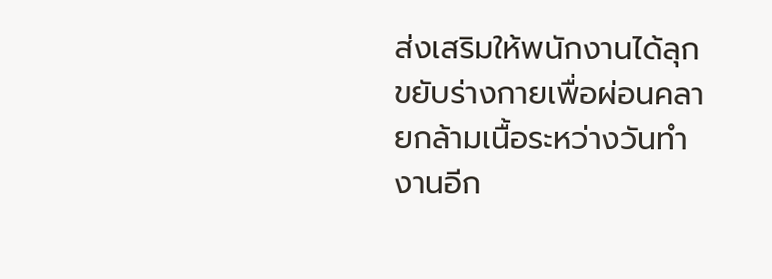ส่งเสริมให้พนักงานได้ลุกขยับร่างกายเพื่อผ่อนคลายกล้ามเนื้อระหว่างวันทำงานอีก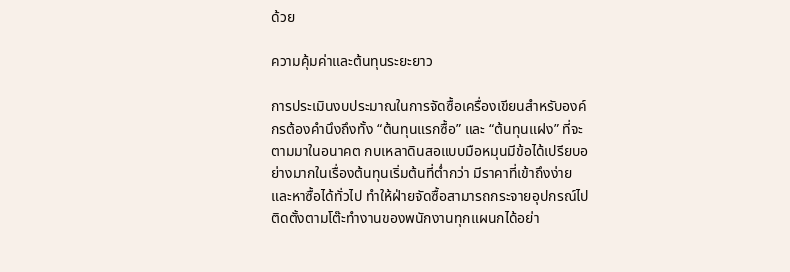ด้วย

ความคุ้มค่าและต้นทุนระยะยาว

การประเมินงบประมาณในการจัดซื้อเครื่องเขียนสำหรับองค์กรต้องคำนึงถึงทั้ง “ต้นทุนแรกซื้อ” และ “ต้นทุนแฝง” ที่จะตามมาในอนาคต กบเหลาดินสอแบบมือหมุนมีข้อได้เปรียบอย่างมากในเรื่องต้นทุนเริ่มต้นที่ต่ำกว่า มีราคาที่เข้าถึงง่ายและหาซื้อได้ทั่วไป ทำให้ฝ่ายจัดซื้อสามารถกระจายอุปกรณ์ไปติดตั้งตามโต๊ะทำงานของพนักงานทุกแผนกได้อย่า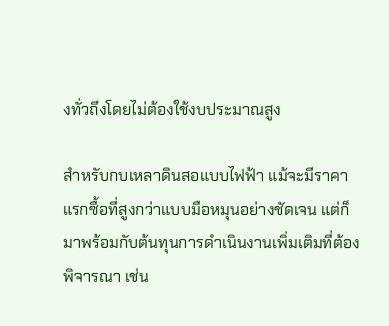งทั่วถึงโดยไม่ต้องใช้งบประมาณสูง

สำหรับกบเหลาดินสอแบบไฟฟ้า แม้จะมีราคาแรกซื้อที่สูงกว่าแบบมือหมุนอย่างชัดเจน แต่ก็มาพร้อมกับต้นทุนการดำเนินงานเพิ่มเติมที่ต้องพิจารณา เช่น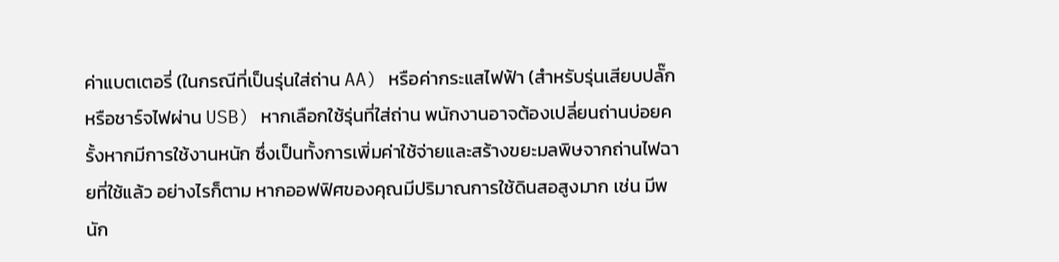ค่าแบตเตอรี่ (ในกรณีที่เป็นรุ่นใส่ถ่าน AA) หรือค่ากระแสไฟฟ้า (สำหรับรุ่นเสียบปลั๊กหรือชาร์จไฟผ่าน USB) หากเลือกใช้รุ่นที่ใส่ถ่าน พนักงานอาจต้องเปลี่ยนถ่านบ่อยครั้งหากมีการใช้งานหนัก ซึ่งเป็นทั้งการเพิ่มค่าใช้จ่ายและสร้างขยะมลพิษจากถ่านไฟฉายที่ใช้แล้ว อย่างไรก็ตาม หากออฟฟิศของคุณมีปริมาณการใช้ดินสอสูงมาก เช่น มีพนัก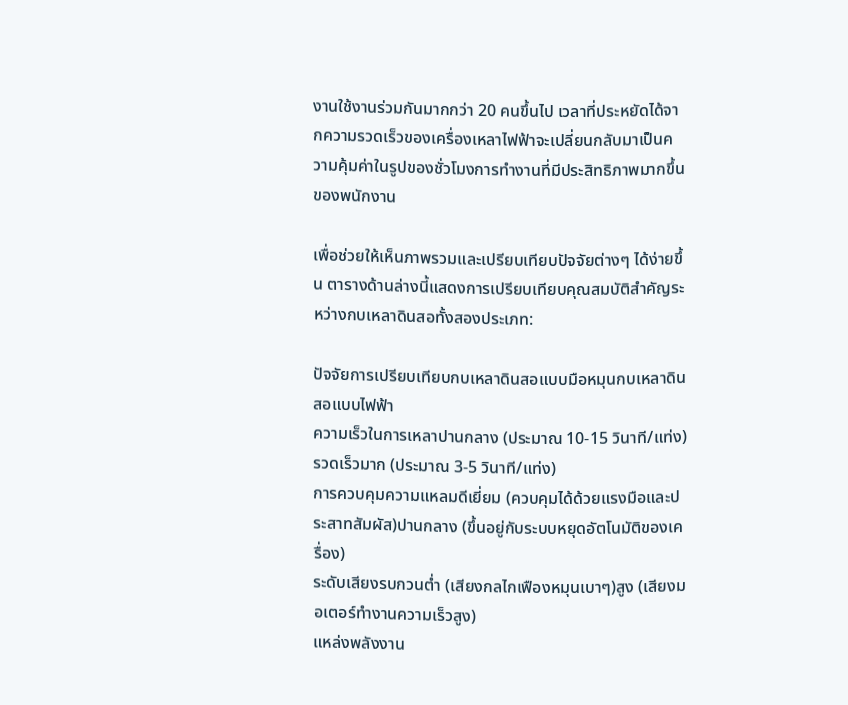งานใช้งานร่วมกันมากกว่า 20 คนขึ้นไป เวลาที่ประหยัดได้จากความรวดเร็วของเครื่องเหลาไฟฟ้าจะเปลี่ยนกลับมาเป็นความคุ้มค่าในรูปของชั่วโมงการทำงานที่มีประสิทธิภาพมากขึ้นของพนักงาน

เพื่อช่วยให้เห็นภาพรวมและเปรียบเทียบปัจจัยต่างๆ ได้ง่ายขึ้น ตารางด้านล่างนี้แสดงการเปรียบเทียบคุณสมบัติสำคัญระหว่างกบเหลาดินสอทั้งสองประเภท:

ปัจจัยการเปรียบเทียบกบเหลาดินสอแบบมือหมุนกบเหลาดินสอแบบไฟฟ้า
ความเร็วในการเหลาปานกลาง (ประมาณ 10-15 วินาที/แท่ง)รวดเร็วมาก (ประมาณ 3-5 วินาที/แท่ง)
การควบคุมความแหลมดีเยี่ยม (ควบคุมได้ด้วยแรงมือและประสาทสัมผัส)ปานกลาง (ขึ้นอยู่กับระบบหยุดอัตโนมัติของเครื่อง)
ระดับเสียงรบกวนต่ำ (เสียงกลไกเฟืองหมุนเบาๆ)สูง (เสียงมอเตอร์ทำงานความเร็วสูง)
แหล่งพลังงาน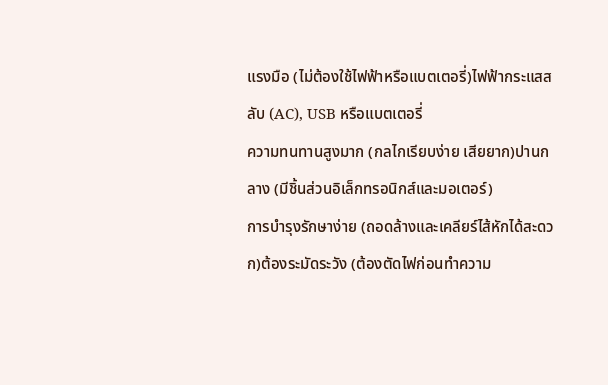แรงมือ (ไม่ต้องใช้ไฟฟ้าหรือแบตเตอรี่)ไฟฟ้ากระแสสลับ (AC), USB หรือแบตเตอรี่
ความทนทานสูงมาก (กลไกเรียบง่าย เสียยาก)ปานกลาง (มีชิ้นส่วนอิเล็กทรอนิกส์และมอเตอร์)
การบำรุงรักษาง่าย (ถอดล้างและเคลียร์ไส้หักได้สะดวก)ต้องระมัดระวัง (ต้องตัดไฟก่อนทำความ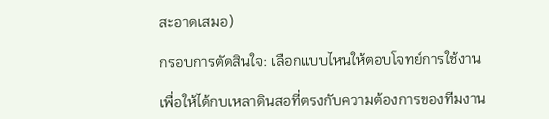สะอาดเสมอ)

กรอบการตัดสินใจ: เลือกแบบไหนให้ตอบโจทย์การใช้งาน

เพื่อให้ได้กบเหลาดินสอที่ตรงกับความต้องการของทีมงาน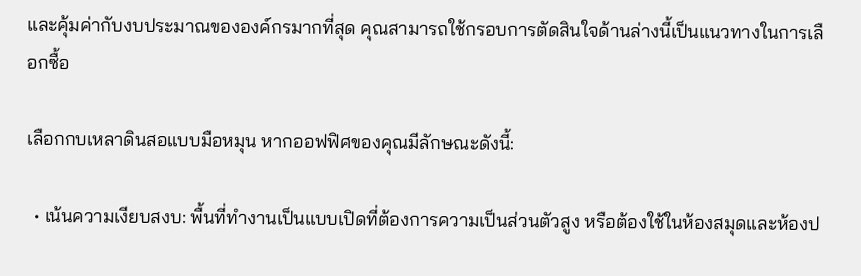และคุ้มค่ากับงบประมาณขององค์กรมากที่สุด คุณสามารถใช้กรอบการตัดสินใจด้านล่างนี้เป็นแนวทางในการเลือกซื้อ

เลือกกบเหลาดินสอแบบมือหมุน หากออฟฟิศของคุณมีลักษณะดังนี้:

  • เน้นความเงียบสงบ: พื้นที่ทำงานเป็นแบบเปิดที่ต้องการความเป็นส่วนตัวสูง หรือต้องใช้ในห้องสมุดและห้องป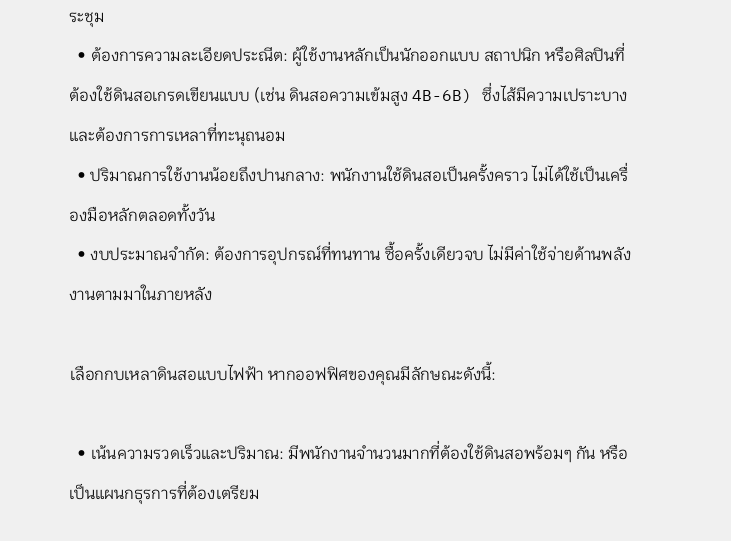ระชุม
  • ต้องการความละเอียดประณีต: ผู้ใช้งานหลักเป็นนักออกแบบ สถาปนิก หรือศิลปินที่ต้องใช้ดินสอเกรดเขียนแบบ (เช่น ดินสอความเข้มสูง 4B-6B) ซึ่งไส้มีความเปราะบางและต้องการการเหลาที่ทะนุถนอม
  • ปริมาณการใช้งานน้อยถึงปานกลาง: พนักงานใช้ดินสอเป็นครั้งคราว ไม่ได้ใช้เป็นเครื่องมือหลักตลอดทั้งวัน
  • งบประมาณจำกัด: ต้องการอุปกรณ์ที่ทนทาน ซื้อครั้งเดียวจบ ไม่มีค่าใช้จ่ายด้านพลังงานตามมาในภายหลัง

เลือกกบเหลาดินสอแบบไฟฟ้า หากออฟฟิศของคุณมีลักษณะดังนี้:

  • เน้นความรวดเร็วและปริมาณ: มีพนักงานจำนวนมากที่ต้องใช้ดินสอพร้อมๆ กัน หรือเป็นแผนกธุรการที่ต้องเตรียม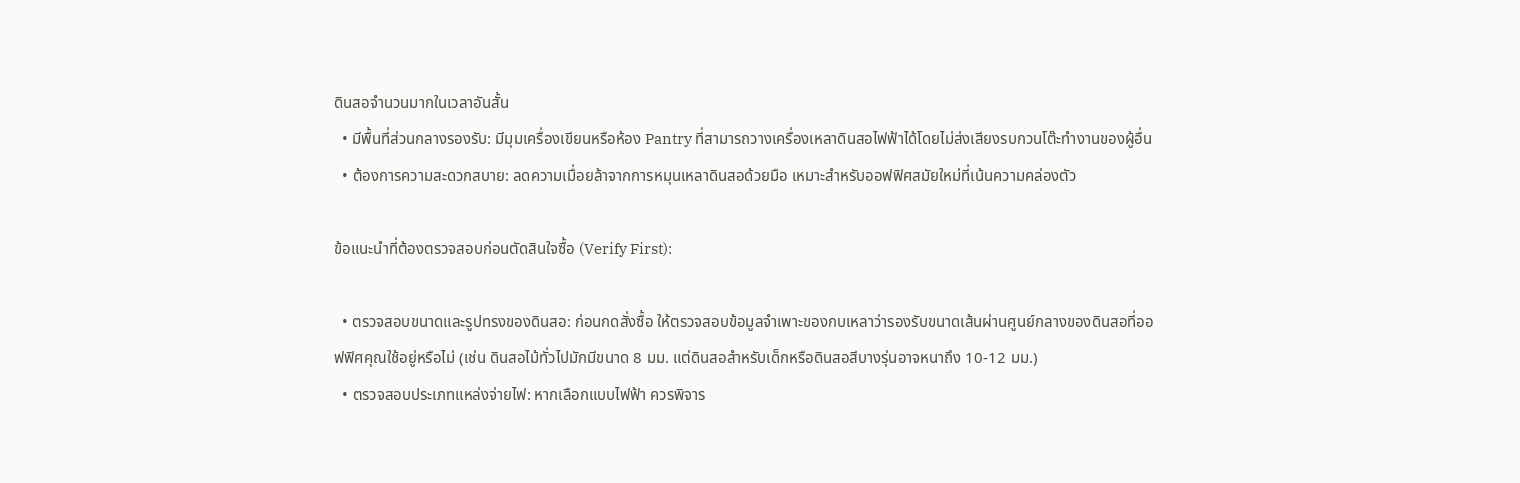ดินสอจำนวนมากในเวลาอันสั้น
  • มีพื้นที่ส่วนกลางรองรับ: มีมุมเครื่องเขียนหรือห้อง Pantry ที่สามารถวางเครื่องเหลาดินสอไฟฟ้าได้โดยไม่ส่งเสียงรบกวนโต๊ะทำงานของผู้อื่น
  • ต้องการความสะดวกสบาย: ลดความเมื่อยล้าจากการหมุนเหลาดินสอด้วยมือ เหมาะสำหรับออฟฟิศสมัยใหม่ที่เน้นความคล่องตัว

ข้อแนะนำที่ต้องตรวจสอบก่อนตัดสินใจซื้อ (Verify First):

  • ตรวจสอบขนาดและรูปทรงของดินสอ: ก่อนกดสั่งซื้อ ให้ตรวจสอบข้อมูลจำเพาะของกบเหลาว่ารองรับขนาดเส้นผ่านศูนย์กลางของดินสอที่ออฟฟิศคุณใช้อยู่หรือไม่ (เช่น ดินสอไม้ทั่วไปมักมีขนาด 8 มม. แต่ดินสอสำหรับเด็กหรือดินสอสีบางรุ่นอาจหนาถึง 10-12 มม.)
  • ตรวจสอบประเภทแหล่งจ่ายไฟ: หากเลือกแบบไฟฟ้า ควรพิจาร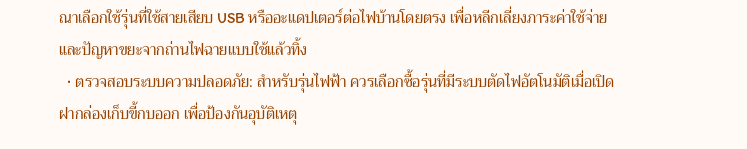ณาเลือกใช้รุ่นที่ใช้สายเสียบ USB หรืออะแดปเตอร์ต่อไฟบ้านโดยตรง เพื่อหลีกเลี่ยงภาระค่าใช้จ่ายและปัญหาขยะจากถ่านไฟฉายแบบใช้แล้วทิ้ง
  • ตรวจสอบระบบความปลอดภัย: สำหรับรุ่นไฟฟ้า ควรเลือกซื้อรุ่นที่มีระบบตัดไฟอัตโนมัติเมื่อเปิดฝากล่องเก็บขี้กบออก เพื่อป้องกันอุบัติเหตุ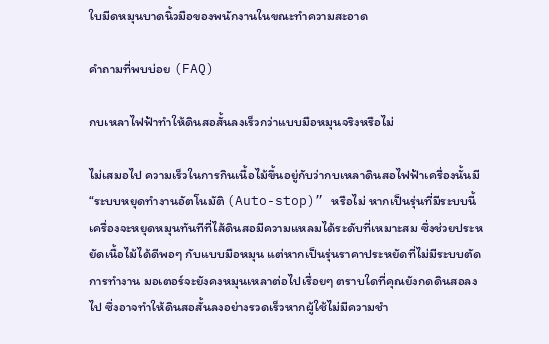ใบมีดหมุนบาดนิ้วมือของพนักงานในขณะทำความสะอาด

คำถามที่พบบ่อย (FAQ)

กบเหลาไฟฟ้าทำให้ดินสอสั้นลงเร็วกว่าแบบมือหมุนจริงหรือไม่

ไม่เสมอไป ความเร็วในการกินเนื้อไม้ขึ้นอยู่กับว่ากบเหลาดินสอไฟฟ้าเครื่องนั้นมี “ระบบหยุดทำงานอัตโนมัติ (Auto-stop)” หรือไม่ หากเป็นรุ่นที่มีระบบนี้ เครื่องจะหยุดหมุนทันทีที่ไส้ดินสอมีความแหลมได้ระดับที่เหมาะสม ซึ่งช่วยประหยัดเนื้อไม้ได้ดีพอๆ กับแบบมือหมุน แต่หากเป็นรุ่นราคาประหยัดที่ไม่มีระบบตัดการทำงาน มอเตอร์จะยังคงหมุนเหลาต่อไปเรื่อยๆ ตราบใดที่คุณยังกดดินสอลงไป ซึ่งอาจทำให้ดินสอสั้นลงอย่างรวดเร็วหากผู้ใช้ไม่มีความชำ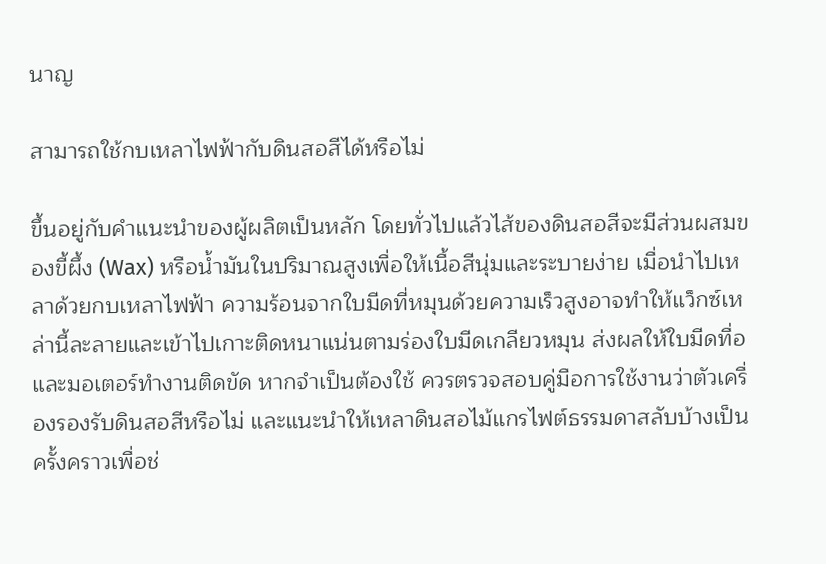นาญ

สามารถใช้กบเหลาไฟฟ้ากับดินสอสีได้หรือไม่

ขึ้นอยู่กับคำแนะนำของผู้ผลิตเป็นหลัก โดยทั่วไปแล้วไส้ของดินสอสีจะมีส่วนผสมของขี้ผึ้ง (Wax) หรือน้ำมันในปริมาณสูงเพื่อให้เนื้อสีนุ่มและระบายง่าย เมื่อนำไปเหลาด้วยกบเหลาไฟฟ้า ความร้อนจากใบมีดที่หมุนด้วยความเร็วสูงอาจทำให้แว็กซ์เหล่านี้ละลายและเข้าไปเกาะติดหนาแน่นตามร่องใบมีดเกลียวหมุน ส่งผลให้ใบมีดทื่อและมอเตอร์ทำงานติดขัด หากจำเป็นต้องใช้ ควรตรวจสอบคู่มือการใช้งานว่าตัวเครื่องรองรับดินสอสีหรือไม่ และแนะนำให้เหลาดินสอไม้แกรไฟต์ธรรมดาสลับบ้างเป็นครั้งคราวเพื่อช่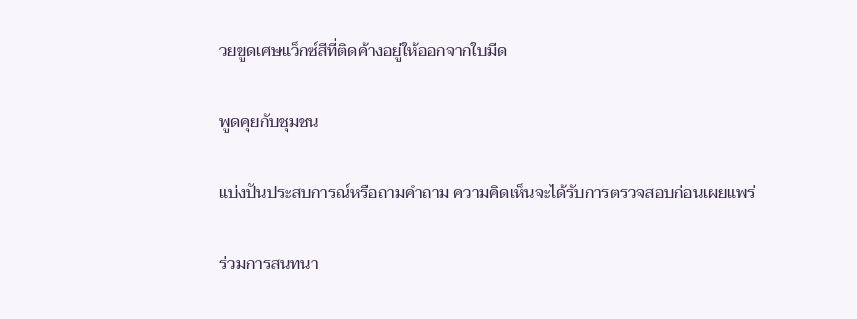วยขูดเศษแว็กซ์สีที่ติดค้างอยู่ให้ออกจากใบมีด

พูดคุยกับชุมชน

แบ่งปันประสบการณ์หรือถามคำถาม ความคิดเห็นจะได้รับการตรวจสอบก่อนเผยแพร่

ร่วมการสนทนา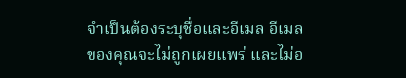จำเป็นต้องระบุชื่อและอีเมล อีเมลของคุณจะไม่ถูกเผยแพร่ และไม่อ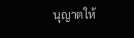นุญาตให้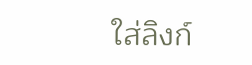ใส่ลิงก์